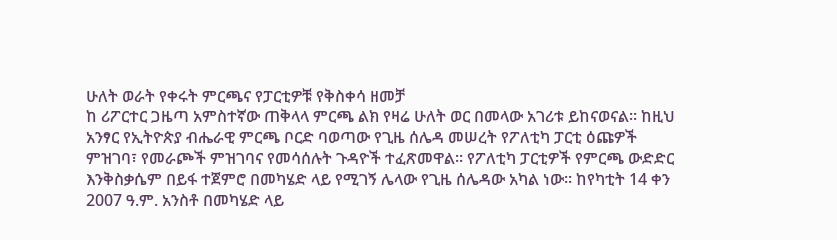ሁለት ወራት የቀሩት ምርጫና የፓርቲዎቹ የቅስቀሳ ዘመቻ
ከ ሪፖርተር ጋዜጣ አምስተኛው ጠቅላላ ምርጫ ልክ የዛሬ ሁለት ወር በመላው አገሪቱ ይከናወናል፡፡ ከዚህ አንፃር የኢትዮጵያ ብሔራዊ ምርጫ ቦርድ ባወጣው የጊዜ ሰሌዳ መሠረት የፖለቲካ ፓርቲ ዕጩዎች ምዝገባ፣ የመራጮች ምዝገባና የመሳሰሉት ጉዳዮች ተፈጽመዋል፡፡ የፖለቲካ ፓርቲዎች የምርጫ ውድድር እንቅስቃሴም በይፋ ተጀምሮ በመካሄድ ላይ የሚገኝ ሌላው የጊዜ ሰሌዳው አካል ነው፡፡ ከየካቲት 14 ቀን 2007 ዓ.ም. አንስቶ በመካሄድ ላይ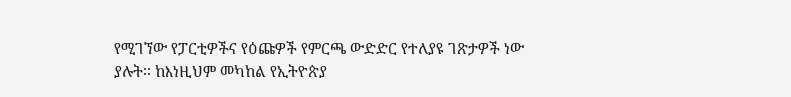የሚገኘው የፓርቲዎችና የዕጩዎች የምርጫ ውድድር የተለያዩ ገጽታዎች ነው ያሉት፡፡ ከእነዚህም መካከል የኢትዮጵያ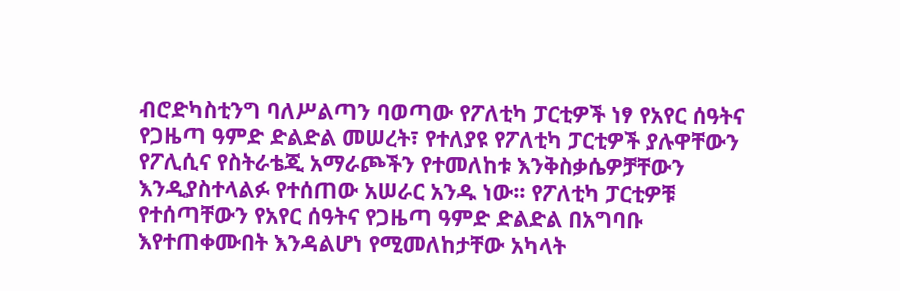ብሮድካስቲንግ ባለሥልጣን ባወጣው የፖለቲካ ፓርቲዎች ነፃ የአየር ሰዓትና የጋዜጣ ዓምድ ድልድል መሠረት፣ የተለያዩ የፖለቲካ ፓርቲዎች ያሉዋቸውን የፖሊሲና የስትራቴጂ አማራጮችን የተመለከቱ እንቅስቃሴዎቻቸውን እንዲያስተላልፉ የተሰጠው አሠራር አንዱ ነው፡፡ የፖለቲካ ፓርቲዎቹ የተሰጣቸውን የአየር ሰዓትና የጋዜጣ ዓምድ ድልድል በአግባቡ እየተጠቀሙበት እንዳልሆነ የሚመለከታቸው አካላት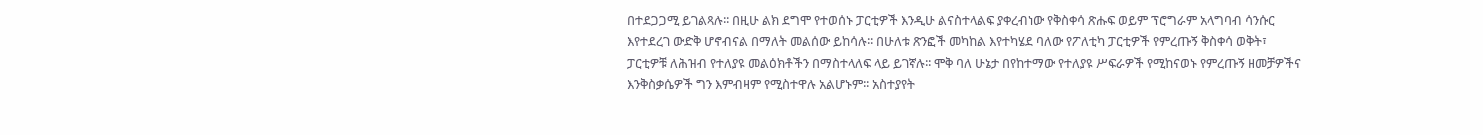በተደጋጋሚ ይገልጻሉ፡፡ በዚሁ ልክ ደግሞ የተወሰኑ ፓርቲዎች እንዲሁ ልናስተላልፍ ያቀረብነው የቅስቀሳ ጽሑፍ ወይም ፕሮግራም አላግባብ ሳንሱር እየተደረገ ውድቅ ሆኖብናል በማለት መልሰው ይከሳሉ፡፡ በሁለቱ ጽንፎች መካከል እየተካሄደ ባለው የፖለቲካ ፓርቲዎች የምረጡኝ ቅስቀሳ ወቅት፣ ፓርቲዎቹ ለሕዝብ የተለያዩ መልዕክቶችን በማስተላለፍ ላይ ይገኛሉ፡፡ ሞቅ ባለ ሁኔታ በየከተማው የተለያዩ ሥፍራዎች የሚከናወኑ የምረጡኝ ዘመቻዎችና እንቅስቃሴዎች ግን እምብዛም የሚስተዋሉ አልሆኑም፡፡ አስተያየት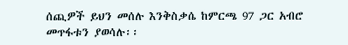ሰጪዎች ይህን መሰሉ እንቅስቃሴ ከምርጫ 97 ጋር አብሮ መጥፋቱን ያወሳሉ፡፡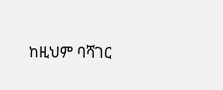ከዚህም ባሻገር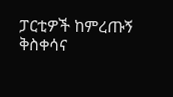ፓርቲዎች ከምረጡኝ ቅስቀሳና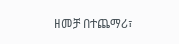ዘመቻ በተጨማሪ፣